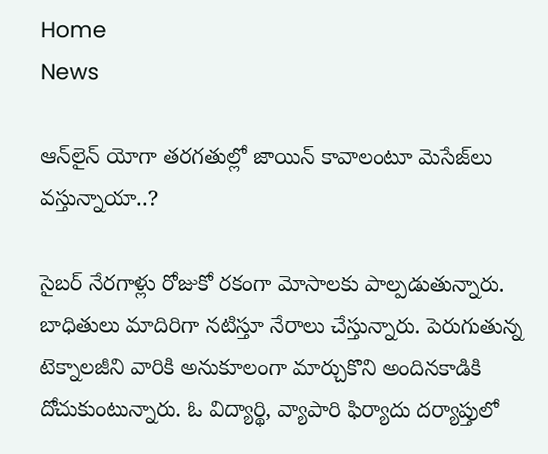Home
News

ఆన్‌లైన్‌ యోగా తరగతుల్లో జాయిన్‌ కావాలంటూ మెసేజ్‌లు వస్తున్నాయా..?

సైబర్‌ నేరగాళ్లు రోజుకో రకంగా మోసాలకు పాల్పడుతున్నారు. బాధితులు మాదిరిగా నటిస్తూ నేరాలు చేస్తున్నారు. పెరుగుతున్న టెక్నాలజీని వారికి అనుకూలంగా మార్చుకొని అందినకాడికి దోచుకుంటున్నారు. ఓ విద్యార్థి, వ్యాపారి ఫిర్యాదు దర్యాప్తులో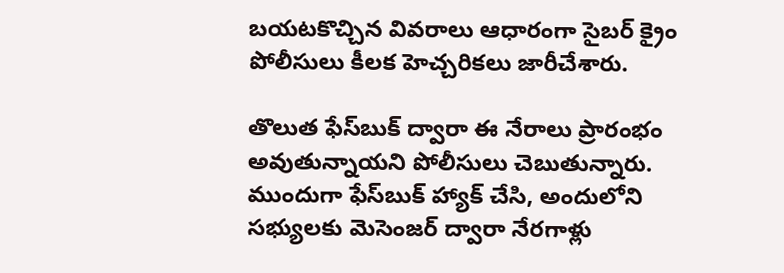బయటకొచ్చిన వివరాలు ఆధారంగా సైబర్‌ క్రైం పోలీసులు కీలక హెచ్చరికలు జారీచేశారు.

తొలుత ఫేస్‌బుక్‌ ద్వారా ఈ నేరాలు ప్రారంభం అవుతున్నాయని పోలీసులు చెబుతున్నారు. ముందుగా ఫేస్‌బుక్‌ హ్యాక్‌ చేసి, అందులోని సభ్యులకు మెసెంజర్ ద్వారా నేరగాళ్లు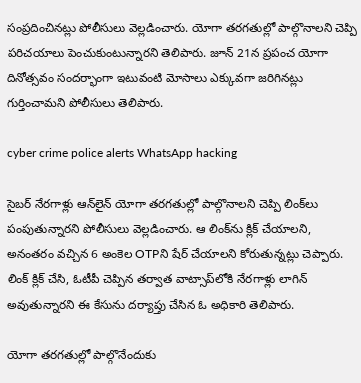సంప్రదించినట్లు పోలీసులు వెల్లడించారు. యోగా తరగతుల్లో పాల్గొనాలని చెప్పి పరిచయాలు పెంచుకుంటున్నారని తెలిపారు. జూన్‌ 21న ప్రపంచ యోగా దినోత్సవం సందర్భాంగా ఇటువంటి మోసాలు ఎక్కువగా జరిగినట్లు గుర్తించామని పోలీసులు తెలిపారు.

cyber crime police alerts WhatsApp hacking

సైబర్‌ నేరగాళ్లు ఆన్‌లైన్‌ యోగా తరగతుల్లో పాల్గొనాలని చెప్పి లింక్‌లు పంపుతున్నారని పోలీసులు వెల్లడించారు. ఆ లింక్‌ను క్లిక్‌ చేయాలని, అనంతరం వచ్చిన 6 అంకెల OTPని షేర్ చేయాలని కోరుతున్నట్లు చెప్పారు. లింక్‌ క్లిక్‌ చేసి, ఓటీపీ చెప్పిన తర్వాత వాట్సాప్‌లోకి నేరగాళ్లు లాగిన్‌ అవుతున్నారని ఈ కేసును దర్యాప్తు చేసిన ఓ అధికారి తెలిపారు.

యోగా తరగతుల్లో పాల్గొనేందుకు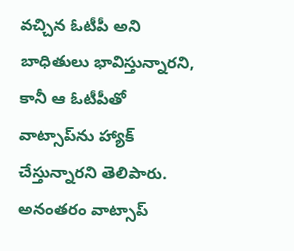వచ్చిన ఓటీపీ అని బాధితులు భావిస్తున్నారని, కానీ ఆ ఓటీపీతో వాట్సాప్‌ను హ్యాక్‌ చేస్తున్నారని తెలిపారు. అనంతరం వాట్సాప్‌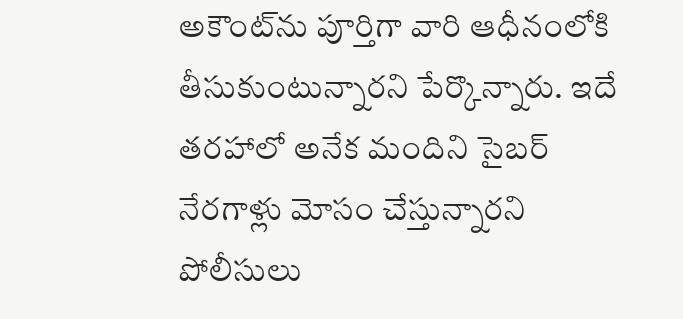అకౌంట్‌ను పూర్తిగా వారి ఆధీనంలోకి తీసుకుంటున్నారని పేర్కొన్నారు. ఇదే తరహాలో అనేక మందిని సైబర్‌ నేరగాళ్లు మోసం చేస్తున్నారని పోలీసులు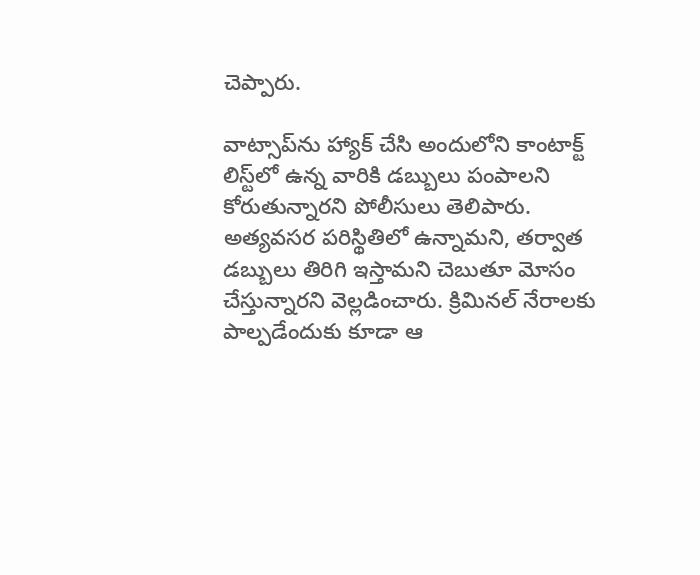చెప్పారు.

వాట్సాప్‌ను హ్యాక్ చేసి అందులోని కాంటాక్ట్ లిస్ట్‌లో ఉన్న వారికి డబ్బులు పంపాలని కోరుతున్నారని పోలీసులు తెలిపారు. అత్యవసర పరిస్థితిలో ఉన్నామని, తర్వాత డబ్బులు తిరిగి ఇస్తామని చెబుతూ మోసం చేస్తున్నారని వెల్లడించారు. క్రిమినల్‌ నేరాలకు పాల్పడేందుకు కూడా ఆ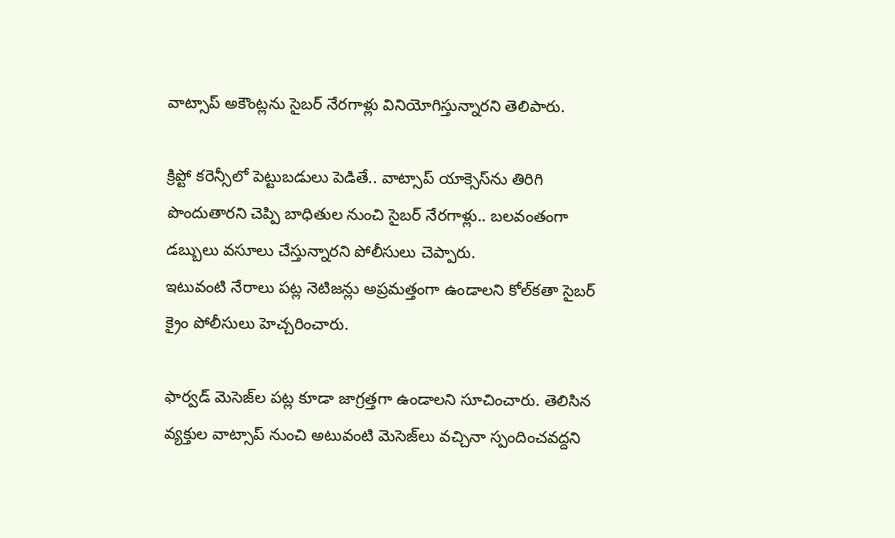వాట్సాప్‌ అకౌంట్లను సైబర్‌ నేరగాళ్లు వినియోగిస్తున్నారని తెలిపారు.

క్రిప్టో కరెన్సీలో పెట్టుబడులు పెడితే.. వాట్సాప్‌ యాక్సెస్‌ను తిరిగి పొందుతారని చెప్పి బాధితుల నుంచి సైబర్‌ నేరగాళ్లు.. బలవంతంగా డబ్బులు వసూలు చేస్తున్నారని పోలీసులు చెప్పారు.
ఇటువంటి నేరాలు పట్ల నెటిజన్లు అప్రమత్తంగా ఉండాలని కోల్‌కతా సైబర్‌ క్రైం పోలీసులు హెచ్చరించారు.

ఫార్వడ్‌ మెసెజ్‌ల పట్ల కూడా జాగ్రత్తగా ఉండాలని సూచించారు. తెలిసిన వ్యక్తుల వాట్సాప్‌ నుంచి అటువంటి మెసెజ్‌లు వచ్చినా స్పందించవద్దని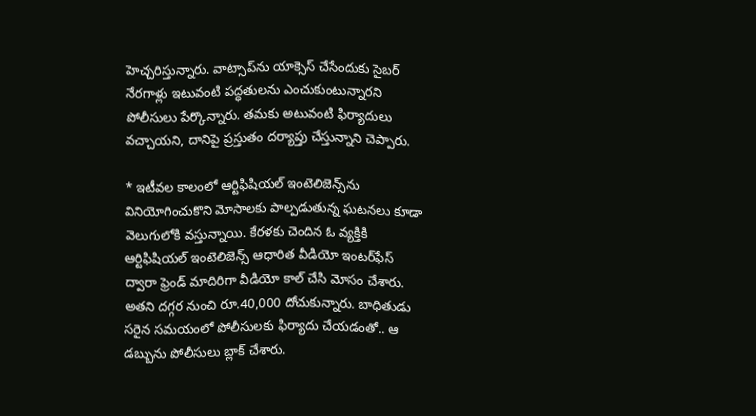హెచ్చరిస్తున్నారు. వాట్సాప్‌ను యాక్సెస్‌ చేసేందుకు సైబర్‌ నేరగాళ్లు ఇటువంటి పద్ధతులను ఎంచుకుంటున్నారని పోలీసులు పేర్కొన్నారు. తమకు అటువంటి ఫిర్యాదులు వచ్చాయని, దానిపై ప్రస్తుతం దర్యాప్తు చేస్తున్నాని చెప్పారు.

* ఇటీవల కాలంలో ఆర్టిఫిషియల్‌ ఇంటెలిజెన్స్‌ను వినియోగించుకొని మోసాలకు పాల్పడుతున్న ఘటనలు కూడా వెలుగులోకి వస్తున్నాయి. కేరళకు చెందిన ఓ వ్యక్తికి ఆర్టిఫిషియల్‌ ఇంటెలిజెన్స్‌ ఆధారిత వీడియో ఇంటర్‌ఫేస్‌ ద్వారా ఫ్రెండ్‌ మాదిరిగా వీడియో కాల్‌ చేసి మోసం చేశారు. అతని దగ్గర నుంచి రూ.40,000 దోచుకున్నారు. బాధితుడు సరైన సమయంలో పోలీసులకు ఫిర్యాదు చేయడంతో.. ఆ డబ్బును పోలీసులు బ్లాక్‌ చేశారు.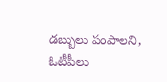డబ్బులు పంపాలని, ఓటీపీలు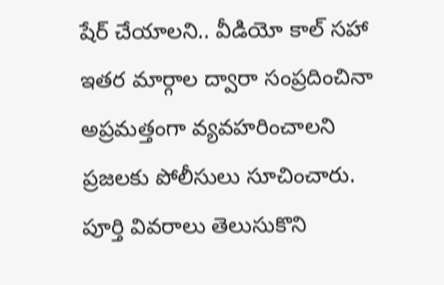షేర్‌ చేయాలని.. వీడియో కాల్‌ సహా ఇతర మార్గాల ద్వారా సంప్రదించినా అప్రమత్తంగా వ్యవహరించాలని ప్రజలకు పోలీసులు సూచించారు. పూర్తి వివరాలు తెలుసుకొని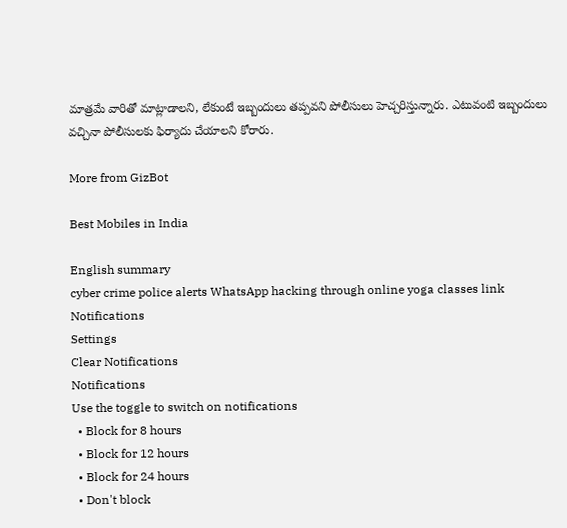మాత్రమే వారితో మాట్లాడాలని, లేకుంటే ఇబ్బందులు తప్పవని పోలీసులు హెచ్చరిస్తున్నారు. ఎటువంటి ఇబ్బందులు వచ్చినా పోలీసులకు ఫిర్యాదు చేయాలని కోరారు.

More from GizBot

Best Mobiles in India

English summary
cyber crime police alerts WhatsApp hacking through online yoga classes link
Notifications
Settings
Clear Notifications
Notifications
Use the toggle to switch on notifications
  • Block for 8 hours
  • Block for 12 hours
  • Block for 24 hours
  • Don't block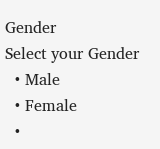Gender
Select your Gender
  • Male
  • Female
  •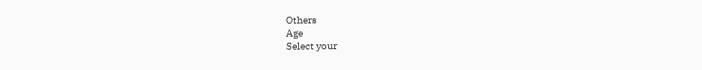Others
Age
Select your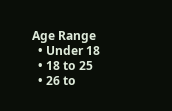Age Range
  • Under 18
  • 18 to 25
  • 26 to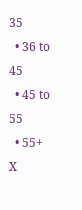35
  • 36 to 45
  • 45 to 55
  • 55+
X